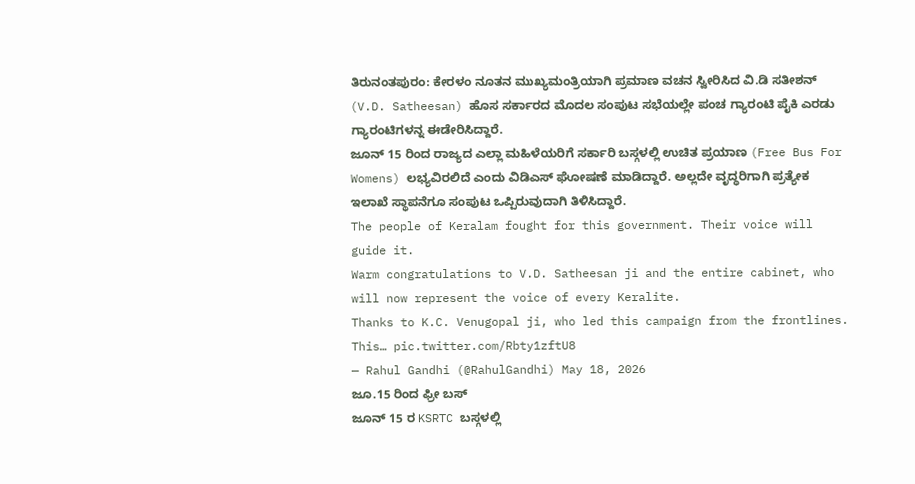ತಿರುನಂತಪುರಂ: ಕೇರಳಂ ನೂತನ ಮುಖ್ಯಮಂತ್ರಿಯಾಗಿ ಪ್ರಮಾಣ ವಚನ ಸ್ವೀರಿಸಿದ ವಿ.ಡಿ ಸತೀಶನ್ (V.D. Satheesan) ಹೊಸ ಸರ್ಕಾರದ ಮೊದಲ ಸಂಪುಟ ಸಭೆಯಲ್ಲೇ ಪಂಚ ಗ್ಯಾರಂಟಿ ಪೈಕಿ ಎರಡು ಗ್ಯಾರಂಟಿಗಳನ್ನ ಈಡೇರಿಸಿದ್ದಾರೆ.
ಜೂನ್ 15 ರಿಂದ ರಾಜ್ಯದ ಎಲ್ಲಾ ಮಹಿಳೆಯರಿಗೆ ಸರ್ಕಾರಿ ಬಸ್ಗಳಲ್ಲಿ ಉಚಿತ ಪ್ರಯಾಣ (Free Bus For Womens) ಲಭ್ಯವಿರಲಿದೆ ಎಂದು ವಿಡಿಎಸ್ ಘೋಷಣೆ ಮಾಡಿದ್ದಾರೆ. ಅಲ್ಲದೇ ವೃದ್ಧರಿಗಾಗಿ ಪ್ರತ್ಯೇಕ ಇಲಾಖೆ ಸ್ಥಾಪನೆಗೂ ಸಂಪುಟ ಒಪ್ಪಿರುವುದಾಗಿ ತಿಳಿಸಿದ್ದಾರೆ.
The people of Keralam fought for this government. Their voice will guide it.
Warm congratulations to V.D. Satheesan ji and the entire cabinet, who will now represent the voice of every Keralite.
Thanks to K.C. Venugopal ji, who led this campaign from the frontlines.
This… pic.twitter.com/Rbty1zftU8
— Rahul Gandhi (@RahulGandhi) May 18, 2026
ಜೂ.15 ರಿಂದ ಫ್ರೀ ಬಸ್
ಜೂನ್ 15 ರ KSRTC ಬಸ್ಗಳಲ್ಲಿ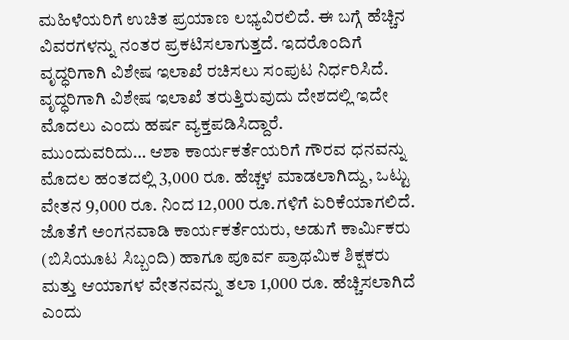ಮಹಿಳೆಯರಿಗೆ ಉಚಿತ ಪ್ರಯಾಣ ಲಭ್ಯವಿರಲಿದೆ. ಈ ಬಗ್ಗೆ ಹೆಚ್ಚಿನ ವಿವರಗಳನ್ನು ನಂತರ ಪ್ರಕಟಿಸಲಾಗುತ್ತದೆ. ಇದರೊಂದಿಗೆ ವೃದ್ಧರಿಗಾಗಿ ವಿಶೇಷ ಇಲಾಖೆ ರಚಿಸಲು ಸಂಪುಟ ನಿರ್ಧರಿಸಿದೆ. ವೃದ್ಧರಿಗಾಗಿ ವಿಶೇಷ ಇಲಾಖೆ ತರುತ್ತಿರುವುದು ದೇಶದಲ್ಲಿ ಇದೇ ಮೊದಲು ಎಂದು ಹರ್ಷ ವ್ಯಕ್ತಪಡಿಸಿದ್ದಾರೆ.
ಮುಂದುವರಿದು… ಆಶಾ ಕಾರ್ಯಕರ್ತೆಯರಿಗೆ ಗೌರವ ಧನವನ್ನು ಮೊದಲ ಹಂತದಲ್ಲಿ 3,000 ರೂ. ಹೆಚ್ಚಳ ಮಾಡಲಾಗಿದ್ದು, ಒಟ್ಟು ವೇತನ 9,000 ರೂ. ನಿಂದ 12,000 ರೂ.ಗಳಿಗೆ ಏರಿಕೆಯಾಗಲಿದೆ. ಜೊತೆಗೆ ಅಂಗನವಾಡಿ ಕಾರ್ಯಕರ್ತೆಯರು, ಅಡುಗೆ ಕಾರ್ಮಿಕರು (ಬಿಸಿಯೂಟ ಸಿಬ್ಬಂದಿ) ಹಾಗೂ ಪೂರ್ವ ಪ್ರಾಥಮಿಕ ಶಿಕ್ಷಕರು ಮತ್ತು ಆಯಾಗಳ ವೇತನವನ್ನು ತಲಾ 1,000 ರೂ. ಹೆಚ್ಚಿಸಲಾಗಿದೆ ಎಂದು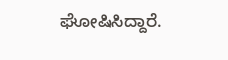ಘೋಷಿಸಿದ್ದಾರೆ.